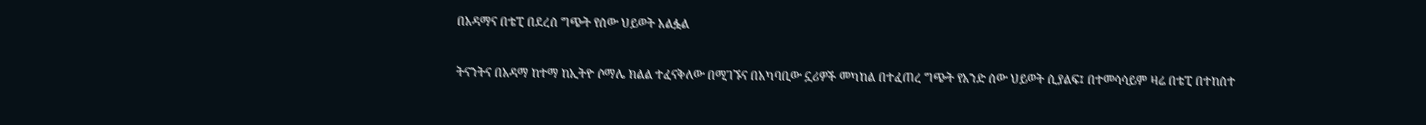በአዳማና በቴፒ በደረሰ ግጭት የሰው ህይወት አልፏል

ትናንትና በአዳማ ከተማ ከኢትዮ ሶማሌ ክልል ተፈናቅለው በሚገኙና በአካባቢው ኗሪዎች መካከል በተፈጠረ ግጭት የአንድ ሰው ህይወት ሲያልፍ፤ በተመሳሳይም ዛሬ በቴፒ በተከሰተ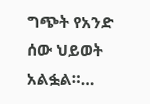ግጭት የአንድ ሰው ህይወት አልፏል።…